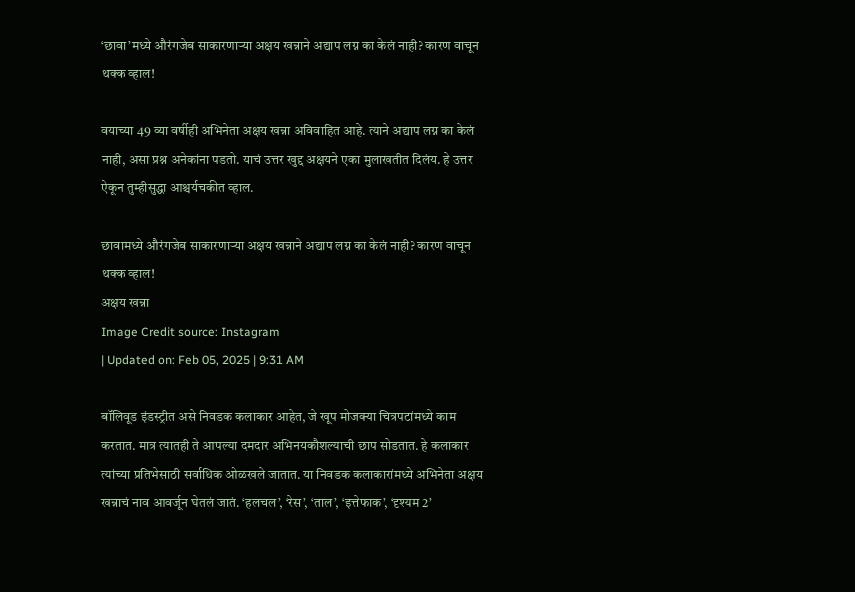‘छावा’मध्ये औरंगजेब साकारणाऱ्या अक्षय खन्नाने अद्याप लग्न का केलं नाही? कारण वाचून थक्क व्हाल!

वयाच्या 49 व्या वर्षीही अभिनेता अक्षय खन्ना अविवाहित आहे. त्याने अद्याप लग्न का केलं नाही, असा प्रश्न अनेकांना पडतो. याचं उत्तर खुद्द अक्षयने एका मुलाखतीत दिलंय. हे उत्तर ऐकून तुम्हीसुद्धा आश्चर्यचकीत व्हाल.

छावामध्ये औरंगजेब साकारणाऱ्या अक्षय खन्नाने अद्याप लग्न का केलं नाही? कारण वाचून थक्क व्हाल!
अक्षय खन्ना
Image Credit source: Instagram
| Updated on: Feb 05, 2025 | 9:31 AM

बॉलिवूड इंडस्ट्रीत असे निवडक कलाकार आहेत, जे खूप मोजक्या चित्रपटांमध्ये काम करतात. मात्र त्यातही ते आपल्या दमदार अभिनयकौशल्याची छाप सोडतात. हे कलाकार त्यांच्या प्रतिभेसाठी सर्वाधिक ओळखले जातात. या निवडक कलाकारांमध्ये अभिनेता अक्षय खन्नाचं नाव आवर्जून घेतलं जातं. ‘हलचल’, ‘रेस’, ‘ताल’, ‘इत्तेफाक’, ‘दृश्यम 2’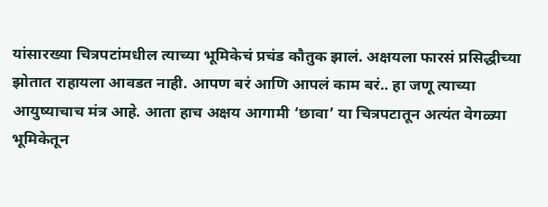यांसारख्या चित्रपटांमधील त्याच्या भूमिकेचं प्रचंड कौतुक झालं. अक्षयला फारसं प्रसिद्धीच्या झोतात राहायला आवडत नाही. आपण बरं आणि आपलं काम बरं.. हा जणू त्याच्या आयुष्याचाच मंत्र आहे. आता हाच अक्षय आगामी ‘छावा’ या चित्रपटातून अत्यंत वेगळ्या भूमिकेतून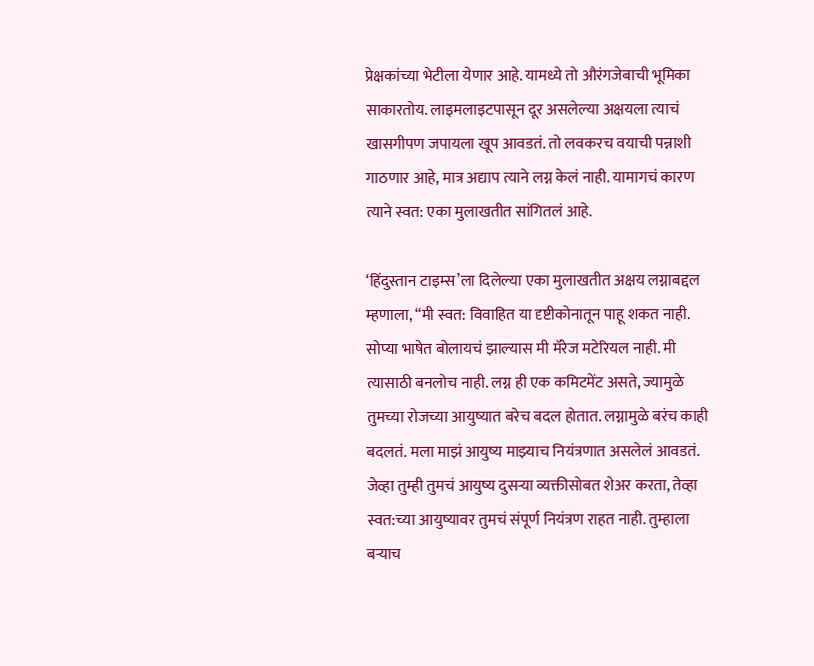प्रेक्षकांच्या भेटीला येणार आहे. यामध्ये तो औरंगजेबाची भूमिका साकारतोय. लाइमलाइटपासून दूर असलेल्या अक्षयला त्याचं खासगीपण जपायला खूप आवडतं. तो लवकरच वयाची पन्नाशी गाठणार आहे, मात्र अद्याप त्याने लग्न केलं नाही. यामागचं कारण त्याने स्वत: एका मुलाखतीत सांगितलं आहे.

‘हिंदुस्तान टाइम्स’ला दिलेल्या एका मुलाखतीत अक्षय लग्नाबद्दल म्हणाला, “मी स्वत: विवाहित या दृष्टीकोनातून पाहू शकत नाही. सोप्या भाषेत बोलायचं झाल्यास मी मॅरेज मटेरियल नाही. मी त्यासाठी बनलोच नाही. लग्न ही एक कमिटमेंट असते, ज्यामुळे तुमच्या रोजच्या आयुष्यात बरेच बदल होतात. लग्नामुळे बरंच काही बदलतं. मला माझं आयुष्य माझ्याच नियंत्रणात असलेलं आवडतं. जेव्हा तुम्ही तुमचं आयुष्य दुसऱ्या व्यक्तीसोबत शेअर करता, तेव्हा स्वत:च्या आयुष्यावर तुमचं संपूर्ण नियंत्रण राहत नाही. तुम्हाला बऱ्याच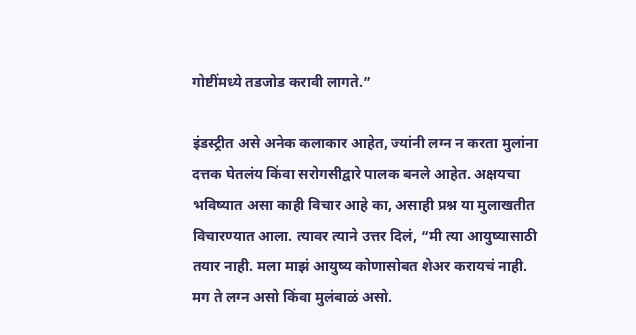गोष्टींमध्ये तडजोड करावी लागते.”

इंडस्ट्रीत असे अनेक कलाकार आहेत, ज्यांनी लग्न न करता मुलांना दत्तक घेतलंय किंवा सरोगसीद्वारे पालक बनले आहेत. अक्षयचा भविष्यात असा काही विचार आहे का, असाही प्रश्न या मुलाखतीत विचारण्यात आला. त्यावर त्याने उत्तर दिलं, “मी त्या आयुष्यासाठी तयार नाही. मला माझं आयुष्य कोणासोबत शेअर करायचं नाही. मग ते लग्न असो किंवा मुलंबाळं असो.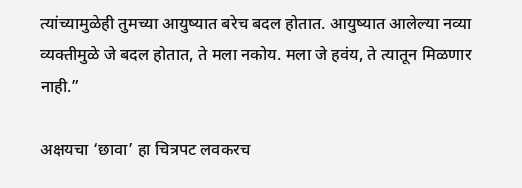त्यांच्यामुळेही तुमच्या आयुष्यात बरेच बदल होतात. आयुष्यात आलेल्या नव्या व्यक्तीमुळे जे बदल होतात, ते मला नकोय. मला जे हवंय, ते त्यातून मिळणार नाही.”

अक्षयचा ‘छावा’ हा चित्रपट लवकरच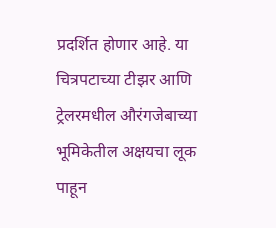प्रदर्शित होणार आहे. या चित्रपटाच्या टीझर आणि ट्रेलरमधील औरंगजेबाच्या भूमिकेतील अक्षयचा लूक पाहून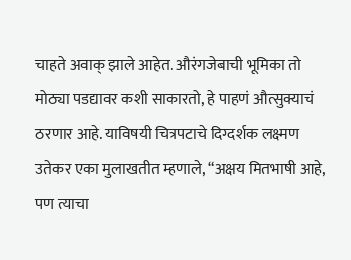चाहते अवाक् झाले आहेत. औरंगजेबाची भूमिका तो मोठ्या पडद्यावर कशी साकारतो, हे पाहणं औत्सुक्याचं ठरणार आहे. याविषयी चित्रपटाचे दिग्दर्शक लक्ष्मण उतेकर एका मुलाखतीत म्हणाले, “अक्षय मितभाषी आहे, पण त्याचा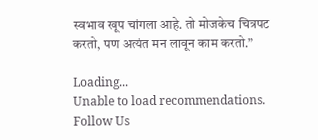स्वभाव खूप चांगला आहे. तो मोजकेच चित्रपट करतो, पण अत्यंत मन लावून काम करतो.”

Loading...
Unable to load recommendations.
Follow Us